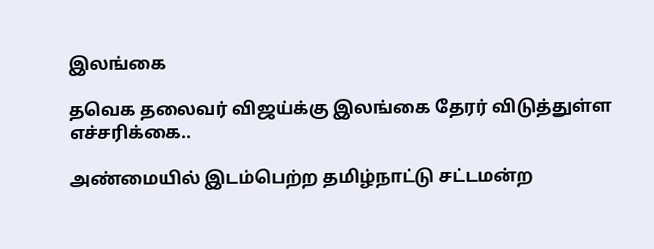இலங்கை

தவெக தலைவர் விஜய்க்கு இலங்கை தேரர் விடுத்துள்ள எச்சரிக்கை..

அண்மையில் இடம்பெற்ற தமிழ்நாட்டு சட்டமன்ற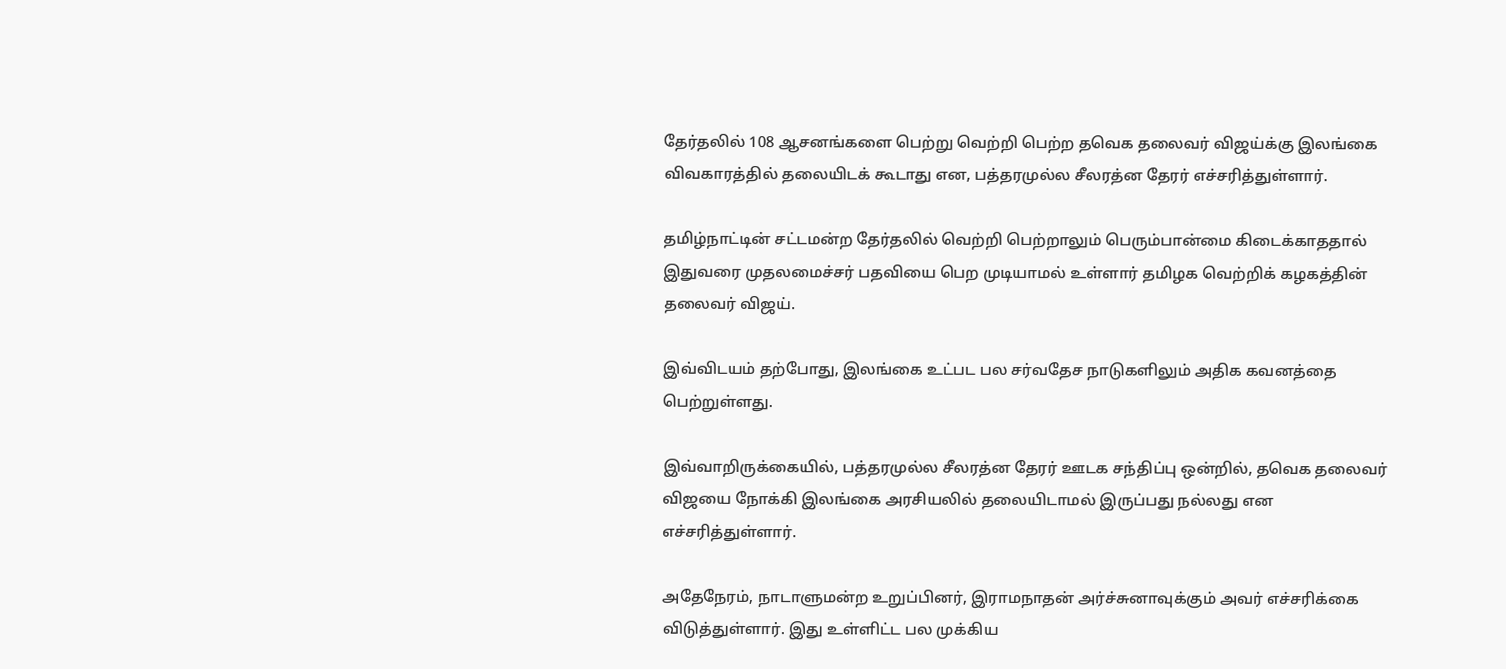தேர்தலில் 108 ஆசனங்களை பெற்று வெற்றி பெற்ற தவெக தலைவர் விஜய்க்கு இலங்கை விவகாரத்தில் தலையிடக் கூடாது என, பத்தரமுல்ல சீலரத்ன தேரர் எச்சரித்துள்ளார்.

தமிழ்நாட்டின் சட்டமன்ற தேர்தலில் வெற்றி பெற்றாலும் பெரும்பான்மை கிடைக்காததால் இதுவரை முதலமைச்சர் பதவியை பெற முடியாமல் உள்ளார் தமிழக வெற்றிக் கழகத்தின் தலைவர் விஜய்.

இவ்விடயம் தற்போது, இலங்கை உட்பட பல சர்வதேச நாடுகளிலும் அதிக கவனத்தை பெற்றுள்ளது.

இவ்வாறிருக்கையில், பத்தரமுல்ல சீலரத்ன தேரர் ஊடக சந்திப்பு ஒன்றில், தவெக தலைவர் விஜயை நோக்கி இலங்கை அரசியலில் தலையிடாமல் இருப்பது நல்லது என எச்சரித்துள்ளார்.

அதேநேரம், நாடாளுமன்ற உறுப்பினர், இராமநாதன் அர்ச்சுனாவுக்கும் அவர் எச்சரிக்கை விடுத்துள்ளார். இது உள்ளிட்ட பல முக்கிய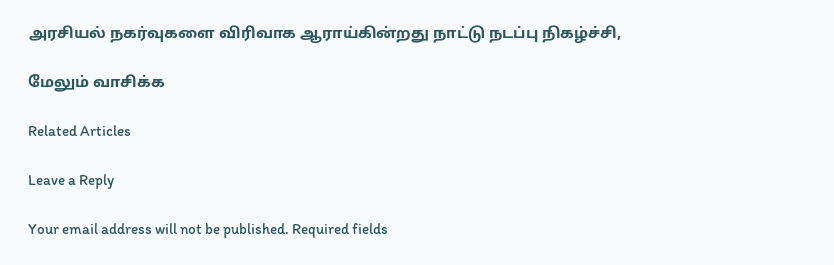அரசியல் நகர்வுகளை விரிவாக ஆராய்கின்றது நாட்டு நடப்பு நிகழ்ச்சி,

மேலும் வாசிக்க

Related Articles

Leave a Reply

Your email address will not be published. Required fields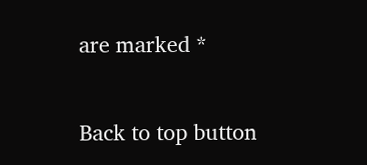are marked *

Back to top button